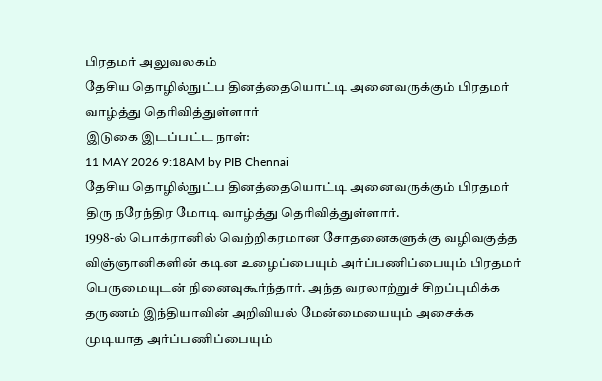பிரதமர் அலுவலகம்
தேசிய தொழில்நுட்ப தினத்தையொட்டி அனைவருக்கும் பிரதமர் வாழ்த்து தெரிவித்துள்ளார்
இடுகை இடப்பட்ட நாள்:
11 MAY 2026 9:18AM by PIB Chennai
தேசிய தொழில்நுட்ப தினத்தையொட்டி அனைவருக்கும் பிரதமர் திரு நரேந்திர மோடி வாழ்த்து தெரிவித்துள்ளார்.
1998-ல் பொக்ரானில் வெற்றிகரமான சோதனைகளுக்கு வழிவகுத்த விஞ்ஞானிகளின் கடின உழைப்பையும் அர்ப்பணிப்பையும் பிரதமர் பெருமையுடன் நினைவுகூர்ந்தார். அந்த வரலாற்றுச் சிறப்புமிக்க தருணம் இந்தியாவின் அறிவியல் மேன்மையையும் அசைக்க முடியாத அர்ப்பணிப்பையும்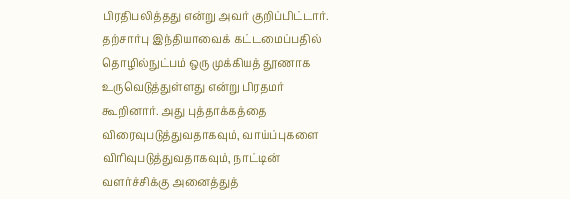பிரதிபலித்தது என்று அவர் குறிப்பிட்டார்.
தற்சார்பு இந்தியாவைக் கட்டமைப்பதில் தொழில்நுட்பம் ஒரு முக்கியத் தூணாக உருவெடுத்துள்ளது என்று பிரதமர் கூறினார். அது புத்தாக்கத்தை விரைவுபடுத்துவதாகவும், வாய்ப்புகளை விரிவுபடுத்துவதாகவும், நாட்டின் வளர்ச்சிக்கு அனைத்துத்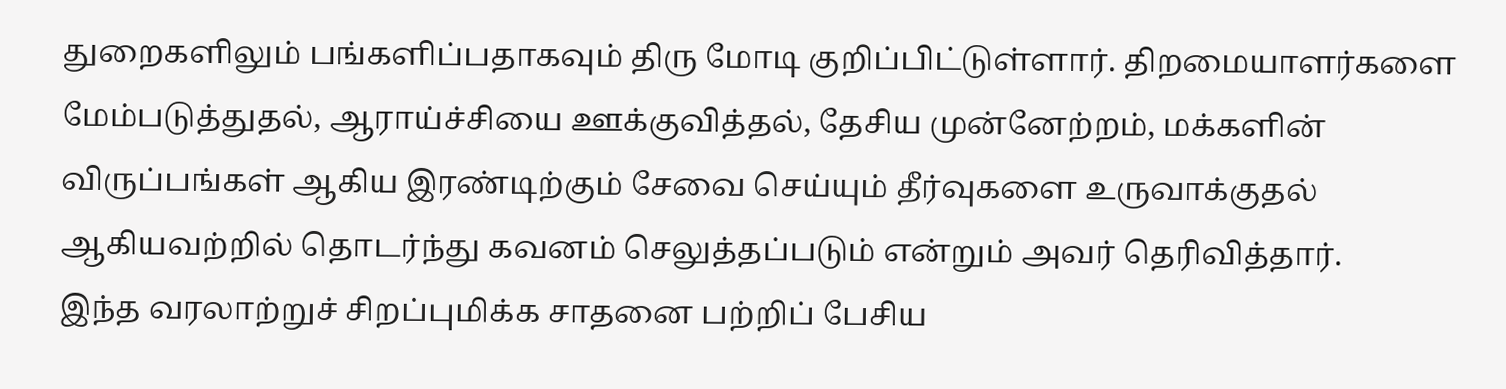துறைகளிலும் பங்களிப்பதாகவும் திரு மோடி குறிப்பிட்டுள்ளார். திறமையாளர்களை மேம்படுத்துதல், ஆராய்ச்சியை ஊக்குவித்தல், தேசிய முன்னேற்றம், மக்களின் விருப்பங்கள் ஆகிய இரண்டிற்கும் சேவை செய்யும் தீர்வுகளை உருவாக்குதல் ஆகியவற்றில் தொடர்ந்து கவனம் செலுத்தப்படும் என்றும் அவர் தெரிவித்தார்.
இந்த வரலாற்றுச் சிறப்புமிக்க சாதனை பற்றிப் பேசிய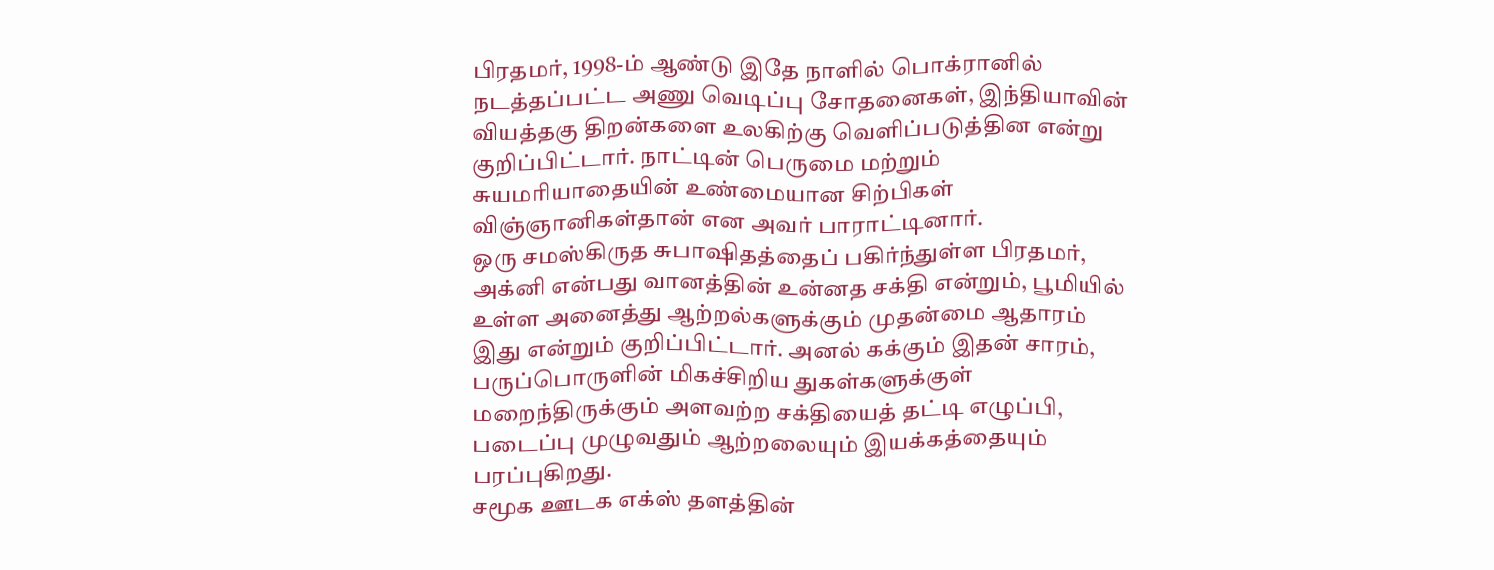பிரதமர், 1998-ம் ஆண்டு இதே நாளில் பொக்ரானில் நடத்தப்பட்ட அணு வெடிப்பு சோதனைகள், இந்தியாவின் வியத்தகு திறன்களை உலகிற்கு வெளிப்படுத்தின என்று குறிப்பிட்டார். நாட்டின் பெருமை மற்றும் சுயமரியாதையின் உண்மையான சிற்பிகள் விஞ்ஞானிகள்தான் என அவர் பாராட்டினார்.
ஒரு சமஸ்கிருத சுபாஷிதத்தைப் பகிர்ந்துள்ள பிரதமர், அக்னி என்பது வானத்தின் உன்னத சக்தி என்றும், பூமியில் உள்ள அனைத்து ஆற்றல்களுக்கும் முதன்மை ஆதாரம் இது என்றும் குறிப்பிட்டார். அனல் கக்கும் இதன் சாரம், பருப்பொருளின் மிகச்சிறிய துகள்களுக்குள் மறைந்திருக்கும் அளவற்ற சக்தியைத் தட்டி எழுப்பி, படைப்பு முழுவதும் ஆற்றலையும் இயக்கத்தையும் பரப்புகிறது.
சமூக ஊடக எக்ஸ் தளத்தின்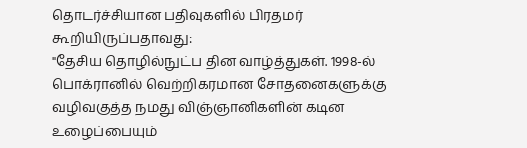தொடர்ச்சியான பதிவுகளில் பிரதமர் கூறியிருப்பதாவது:
"தேசிய தொழில்நுட்ப தின வாழ்த்துகள். 1998-ல் பொக்ரானில் வெற்றிகரமான சோதனைகளுக்கு வழிவகுத்த நமது விஞ்ஞானிகளின் கடின உழைப்பையும்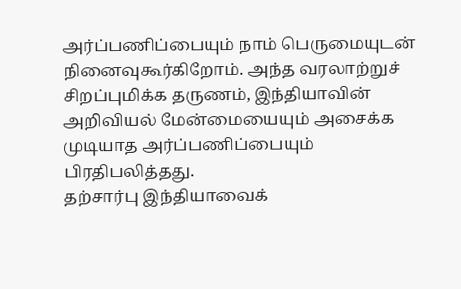அர்ப்பணிப்பையும் நாம் பெருமையுடன் நினைவுகூர்கிறோம். அந்த வரலாற்றுச் சிறப்புமிக்க தருணம், இந்தியாவின் அறிவியல் மேன்மையையும் அசைக்க முடியாத அர்ப்பணிப்பையும் பிரதிபலித்தது.
தற்சார்பு இந்தியாவைக்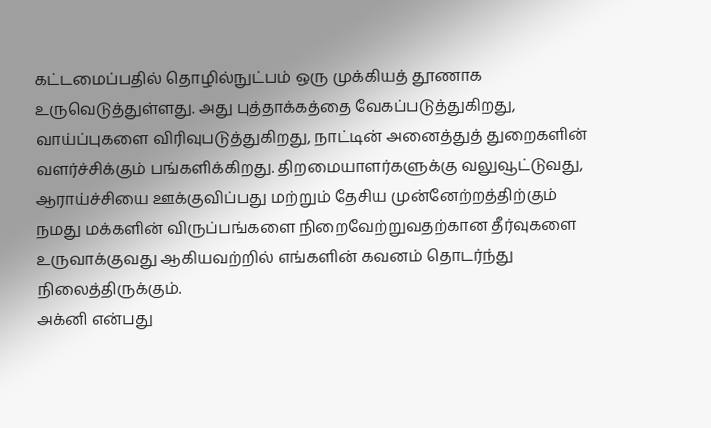கட்டமைப்பதில் தொழில்நுட்பம் ஒரு முக்கியத் தூணாக உருவெடுத்துள்ளது. அது புத்தாக்கத்தை வேகப்படுத்துகிறது, வாய்ப்புகளை விரிவுபடுத்துகிறது, நாட்டின் அனைத்துத் துறைகளின் வளர்ச்சிக்கும் பங்களிக்கிறது. திறமையாளர்களுக்கு வலுவூட்டுவது, ஆராய்ச்சியை ஊக்குவிப்பது மற்றும் தேசிய முன்னேற்றத்திற்கும் நமது மக்களின் விருப்பங்களை நிறைவேற்றுவதற்கான தீர்வுகளை உருவாக்குவது ஆகியவற்றில் எங்களின் கவனம் தொடர்ந்து நிலைத்திருக்கும்.
அக்னி என்பது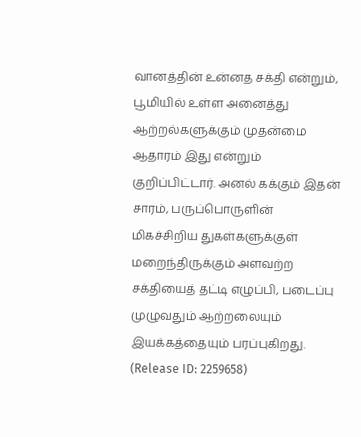வானத்தின் உன்னத சக்தி என்றும், பூமியில் உள்ள அனைத்து ஆற்றல்களுக்கும் முதன்மை ஆதாரம் இது என்றும் குறிப்பிட்டார். அனல் கக்கும் இதன் சாரம், பருப்பொருளின் மிகச்சிறிய துகள்களுக்குள் மறைந்திருக்கும் அளவற்ற சக்தியைத் தட்டி எழுப்பி, படைப்பு முழுவதும் ஆற்றலையும் இயக்கத்தையும் பரப்புகிறது.
(Release ID: 2259658)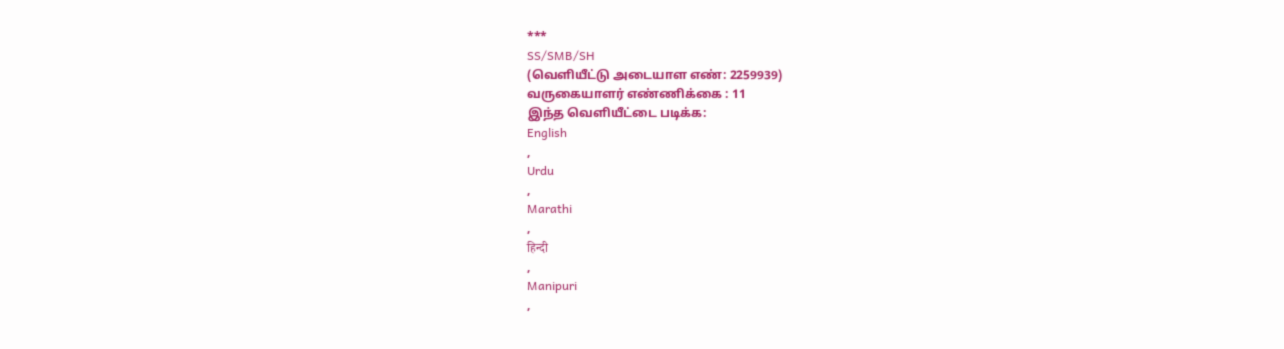***
SS/SMB/SH
(வெளியீட்டு அடையாள எண்: 2259939)
வருகையாளர் எண்ணிக்கை : 11
இந்த வெளியீட்டை படிக்க:
English
,
Urdu
,
Marathi
,
हिन्दी
,
Manipuri
,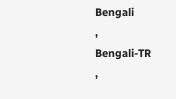Bengali
,
Bengali-TR
,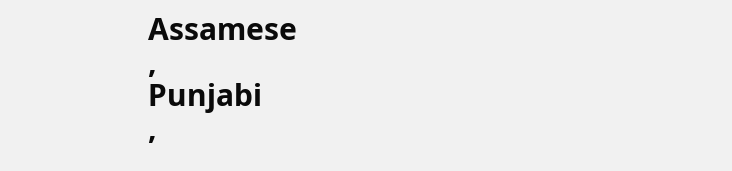Assamese
,
Punjabi
,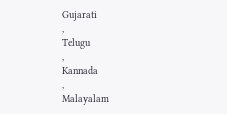Gujarati
,
Telugu
,
Kannada
,
Malayalam